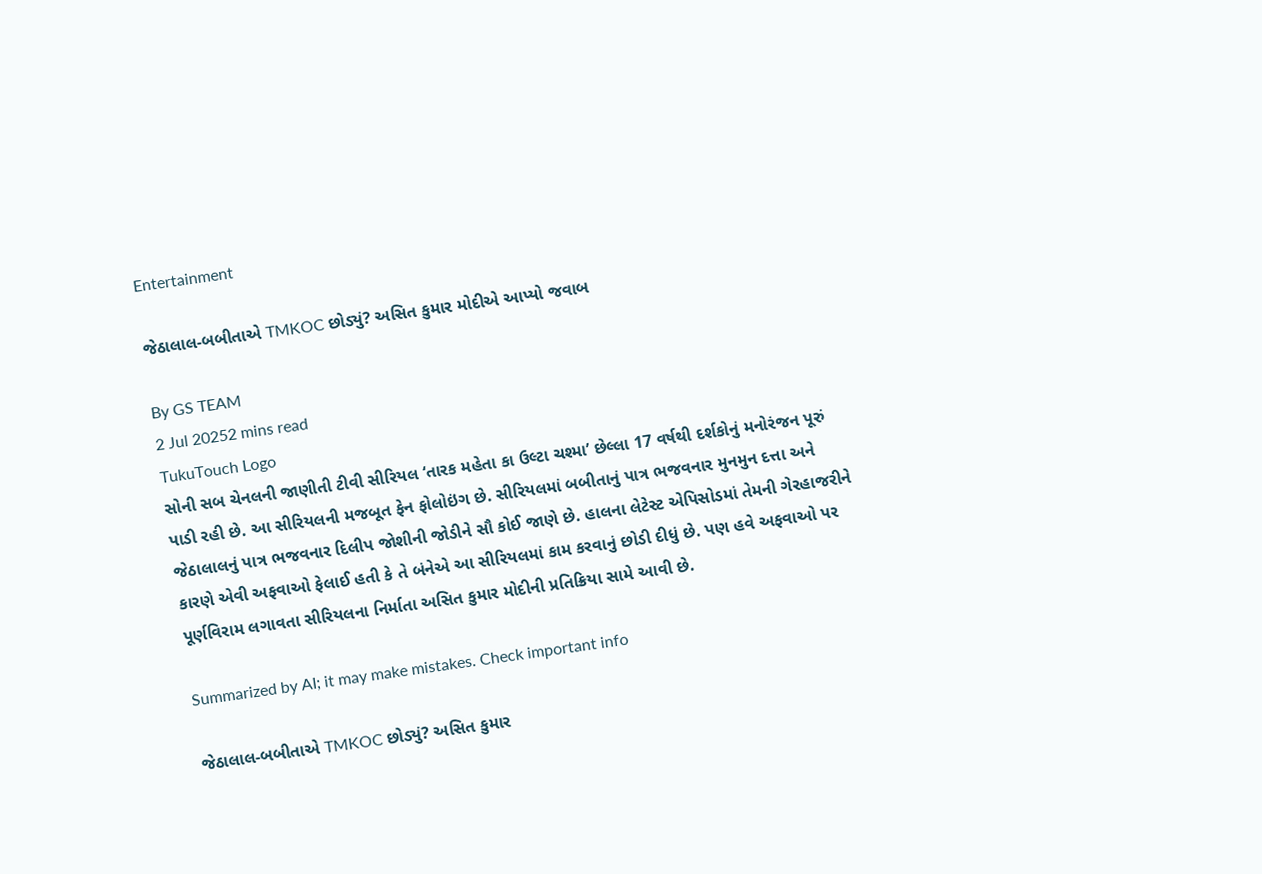Entertainment

જેઠાલાલ-બબીતાએ TMKOC છોડ્યું? અસિત કુમાર મોદીએ આપ્યો જવાબ

By GS TEAM
2 Jul 20252 mins read
TukuTouch Logo
સોની સબ ચેનલની જાણીતી ટીવી સીરિયલ ‘તારક મહેતા કા ઉલ્ટા ચશ્મા’ છેલ્લા 17 વર્ષથી દર્શકોનું મનોરંજન પૂરું પાડી રહી છે. આ સીરિયલની મજબૂત ફેન ફોલોઇંગ છે. સીરિયલમાં બબીતાનું પાત્ર ભજવનાર મુનમુન દત્તા અને જેઠાલાલનું પાત્ર ભજવનાર દિલીપ જોશીની જોડીને સૌ કોઈ જાણે છે. હાલના લેટેસ્ટ એપિસોડમાં તેમની ગેરહાજરીને કારણે એવી અફવાઓ ફેલાઈ હતી કે તે બંનેએ આ સીરિયલમાં કામ કરવાનું છોડી દીધું છે. પણ હવે અફવાઓ પર પૂર્ણવિરામ લગાવતા સીરિયલના નિર્માતા અસિત કુમાર મોદીની પ્રતિક્રિયા સામે આવી છે.

Summarized by AI; it may make mistakes. Check important info

જેઠાલાલ-બબીતાએ TMKOC છોડ્યું? અસિત કુમાર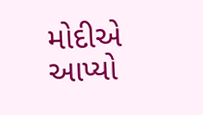મોદીએ આપ્યો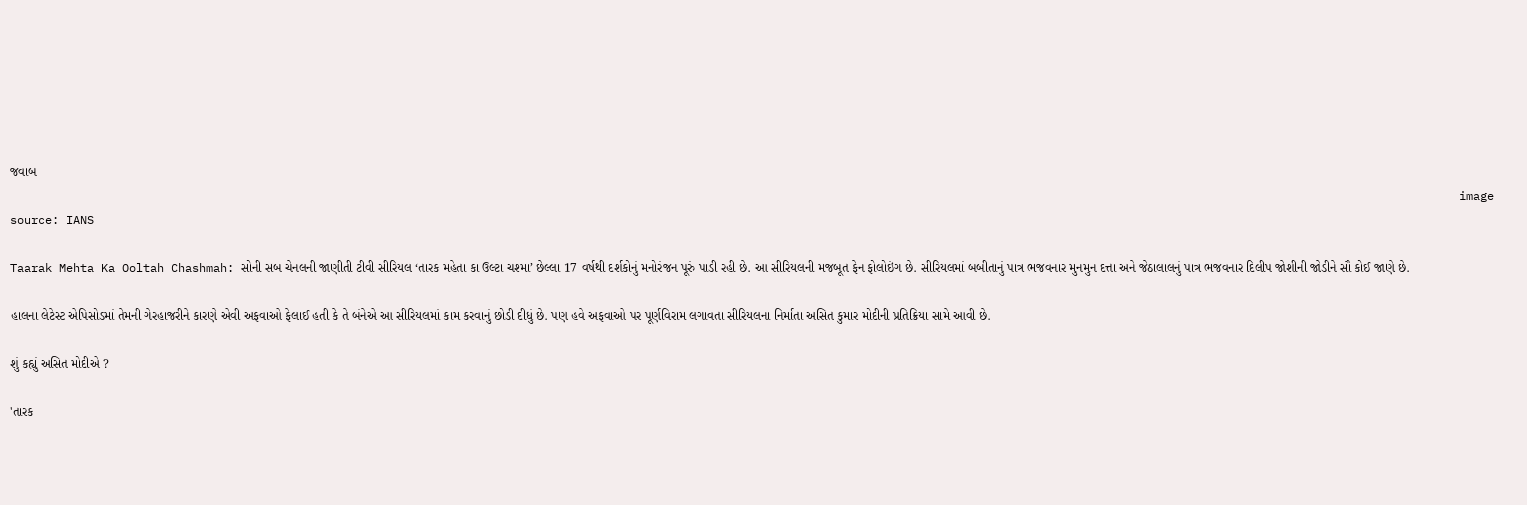જવાબ
                                                                                                                                                                                                               image source: IANS

Taarak Mehta Ka Ooltah Chashmah: સોની સબ ચેનલની જાણીતી ટીવી સીરિયલ ‘તારક મહેતા કા ઉલ્ટા ચશ્મા’ છેલ્લા 17 વર્ષથી દર્શકોનું મનોરંજન પૂરું પાડી રહી છે. આ સીરિયલની મજબૂત ફેન ફોલોઇંગ છે. સીરિયલમાં બબીતાનું પાત્ર ભજવનાર મુનમુન દત્તા અને જેઠાલાલનું પાત્ર ભજવનાર દિલીપ જોશીની જોડીને સૌ કોઈ જાણે છે.

હાલના લેટેસ્ટ એપિસોડમાં તેમની ગેરહાજરીને કારણે એવી અફવાઓ ફેલાઈ હતી કે તે બંનેએ આ સીરિયલમાં કામ કરવાનું છોડી દીધું છે. પણ હવે અફવાઓ પર પૂર્ણવિરામ લગાવતા સીરિયલના નિર્માતા અસિત કુમાર મોદીની પ્રતિક્રિયા સામે આવી છે.

શું કહ્યું અસિત મોદીએ ?

'તારક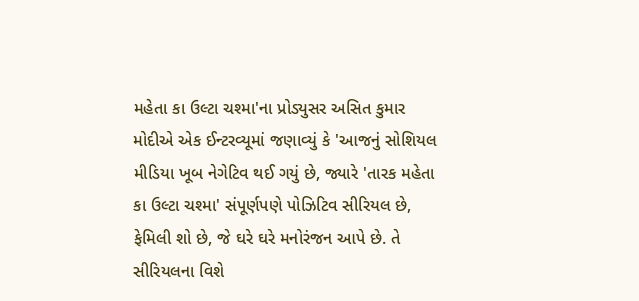મહેતા કા ઉલ્ટા ચશ્મા'ના પ્રોડ્યુસર અસિત કુમાર મોદીએ એક ઈન્ટરવ્યૂમાં જણાવ્યું કે 'આજનું સોશિયલ મીડિયા ખૂબ નેગેટિવ થઈ ગયું છે, જ્યારે 'તારક મહેતા કા ઉલ્ટા ચશ્મા' સંપૂર્ણપણે પોઝિટિવ સીરિયલ છે, ફેમિલી શો છે, જે ઘરે ઘરે મનોરંજન આપે છે. તે સીરિયલના વિશે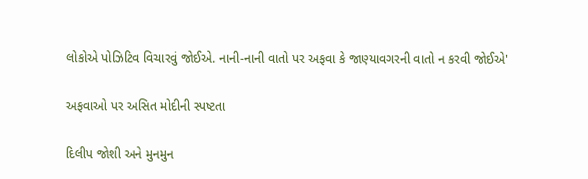લોકોએ પોઝિટિવ વિચારવું જોઈએ. નાની-નાની વાતો પર અફવા કે જાણ્યાવગરની વાતો ન કરવી જોઈએ'

અફવાઓ પર અસિત મોદીની સ્પષ્ટતા

દિલીપ જોશી અને મુનમુન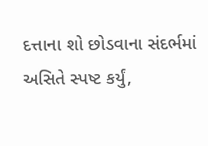દત્તાના શો છોડવાના સંદર્ભમાં અસિતે સ્પષ્ટ કર્યું,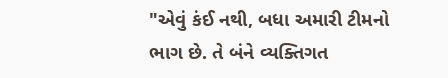"એવું કંઈ નથી, બધા અમારી ટીમનો ભાગ છે. તે બંને વ્યક્તિગત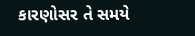કારણોસર તે સમયે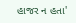હાજર ન હતા'